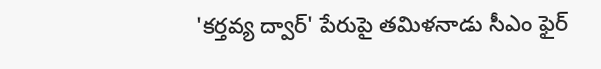'కర్తవ్య ద్వార్' పేరుపై తమిళనాడు సీఎం ఫైర్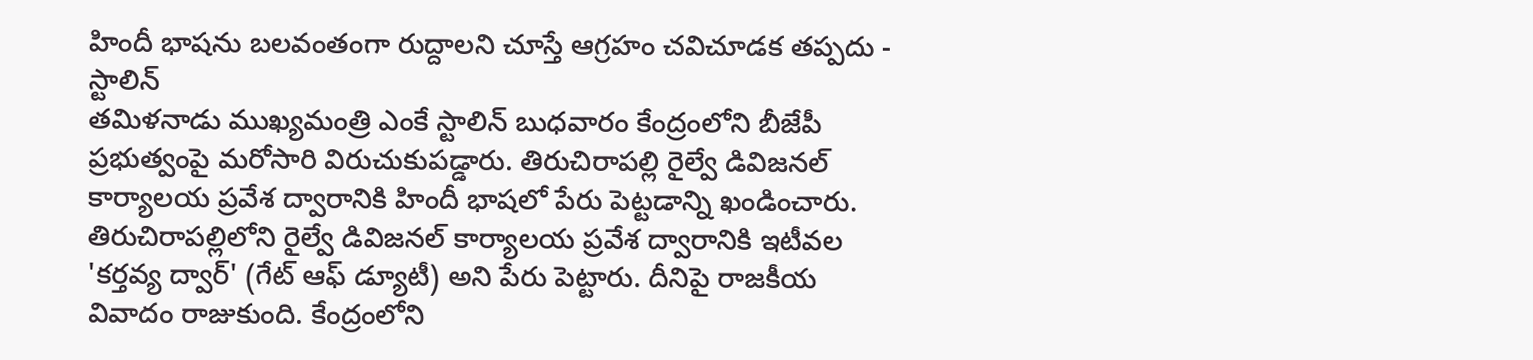హిందీ భాషను బలవంతంగా రుద్దాలని చూస్తే ఆగ్రహం చవిచూడక తప్పదు - స్టాలిన్
తమిళనాడు ముఖ్యమంత్రి ఎంకే స్టాలిన్ బుధవారం కేంద్రంలోని బీజేపీ ప్రభుత్వంపై మరోసారి విరుచుకుపడ్డారు. తిరుచిరాపల్లి రైల్వే డివిజనల్ కార్యాలయ ప్రవేశ ద్వారానికి హిందీ భాషలో పేరు పెట్టడాన్ని ఖండించారు. తిరుచిరాపల్లిలోని రైల్వే డివిజనల్ కార్యాలయ ప్రవేశ ద్వారానికి ఇటీవల 'కర్తవ్య ద్వార్' (గేట్ ఆఫ్ డ్యూటీ) అని పేరు పెట్టారు. దీనిపై రాజకీయ వివాదం రాజుకుంది. కేంద్రంలోని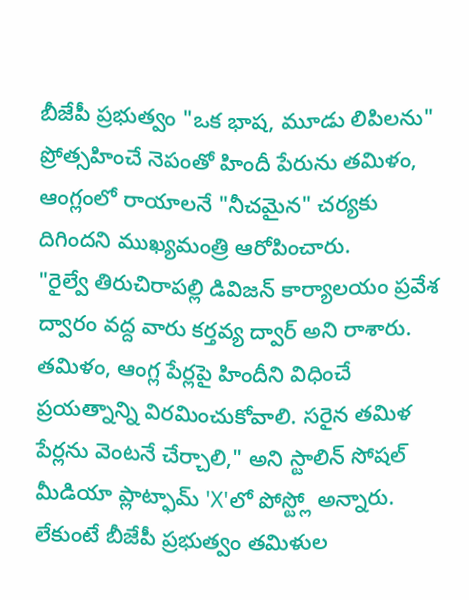బీజేపీ ప్రభుత్వం "ఒక భాష, మూడు లిపిలను" ప్రోత్సహించే నెపంతో హిందీ పేరును తమిళం, ఆంగ్లంలో రాయాలనే "నీచమైన" చర్యకు దిగిందని ముఖ్యమంత్రి ఆరోపించారు.
"రైల్వే తిరుచిరాపల్లి డివిజన్ కార్యాలయం ప్రవేశ ద్వారం వద్ద వారు కర్తవ్య ద్వార్ అని రాశారు. తమిళం, ఆంగ్ల పేర్లపై హిందీని విధించే ప్రయత్నాన్ని విరమించుకోవాలి. సరైన తమిళ పేర్లను వెంటనే చేర్చాలి," అని స్టాలిన్ సోషల్ మీడియా ప్లాట్ఫామ్ 'X'లో పోస్ట్లో అన్నారు. లేకుంటే బీజేపీ ప్రభుత్వం తమిళుల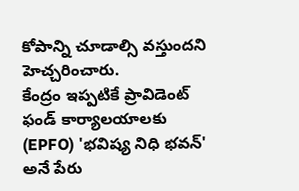కోపాన్ని చూడాల్సి వస్తుందని హెచ్చరించారు.
కేంద్రం ఇప్పటికే ప్రావిడెంట్ ఫండ్ కార్యాలయాలకు (EPFO) 'భవిష్య నిధి భవన్' అనే పేరు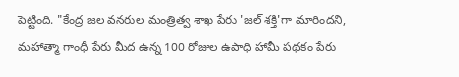పెట్టింది. "కేంద్ర జల వనరుల మంత్రిత్వ శాఖ పేరు 'జల్ శక్తి'గా మారిందని, మహాత్మా గాంధీ పేరు మీద ఉన్న 100 రోజుల ఉపాధి హామీ పథకం పేరు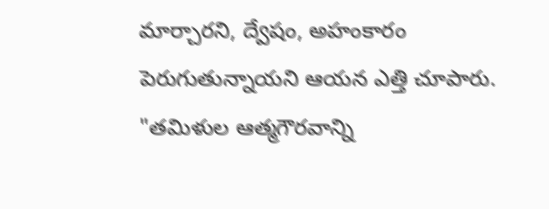మార్చారని, ద్వేషం, అహంకారం పెరుగుతున్నాయని ఆయన ఎత్తి చూపారు.
"తమిళుల ఆత్మగౌరవాన్ని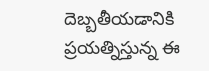దెబ్బతీయడానికి ప్రయత్నిస్తున్న ఈ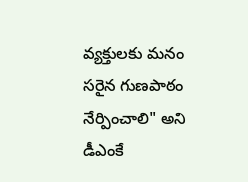వ్యక్తులకు మనం సరైన గుణపాఠం నేర్పించాలి" అని డీఎంకే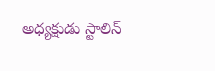అధ్యక్షుడు స్టాలిన్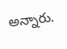అన్నారు.